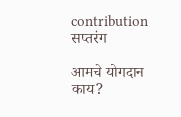contribution
सप्तरंग

आमचे योगदान काय?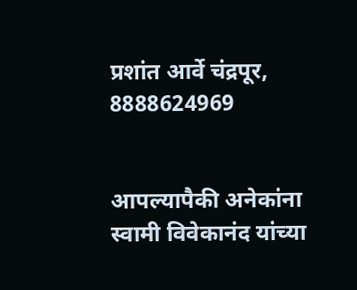प्रशांत आर्वे चंद्रपूर, 8888624969


आपल्यापैकी अनेकांना स्वामी विवेकानंद यांच्या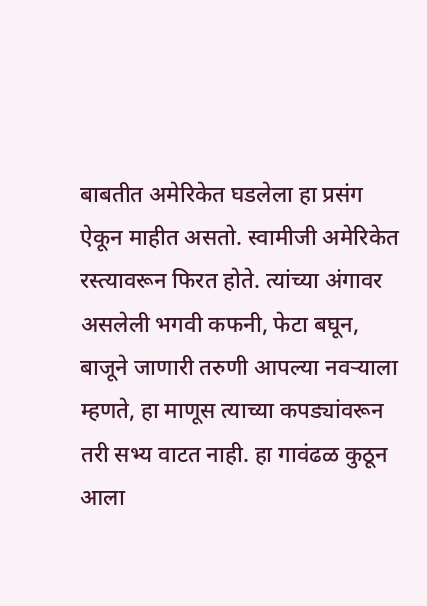बाबतीत अमेरिकेत घडलेला हा प्रसंग ऐकून माहीत असतो. स्वामीजी अमेरिकेत रस्त्यावरून फिरत होते. त्यांच्या अंगावर असलेली भगवी कफनी, फेटा बघून, बाजूने जाणारी तरुणी आपल्या नवऱ्याला म्हणते, हा माणूस त्याच्या कपड्यांवरून तरी सभ्य वाटत नाही. हा गावंढळ कुठून आला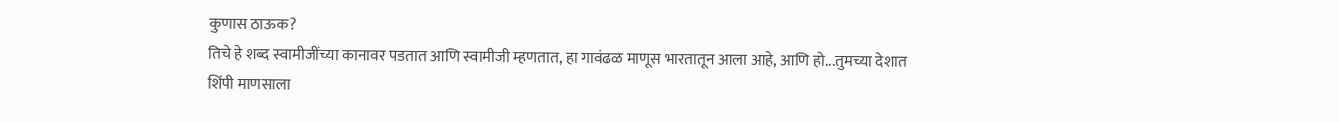कुणास ठाऊक?
तिचे हे शब्द स्वामीजींच्या कानावर पडतात आणि स्वामीजी म्हणतात, हा गावंढळ माणूस भारतातून आला आहे, आणि हो...तुमच्या देशात शिंपी माणसाला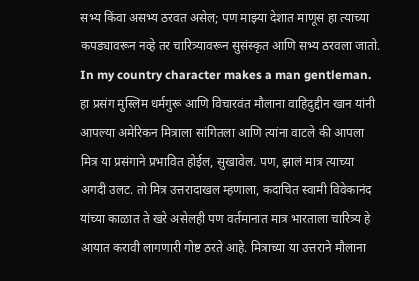सभ्य किंवा असभ्य ठरवत असेल; पण माझ्या देशात माणूस हा त्याच्या कपड्यावरून नव्हे तर चारित्र्यावरून सुसंस्कृत आणि सभ्य ठरवला जातो.
In my country character makes a man gentleman. हा प्रसंग मुस्लिम धर्मगुरू आणि विचारवंत मौलाना वाहिदुद्दीन खान यांनी आपल्या अमेरिकन मित्राला सांगितला आणि त्यांना वाटले की आपला मित्र या प्रसंगाने प्रभावित होईल, सुखावेल. पण, झालं मात्र त्याच्या अगदी उलट. तो मित्र उत्तरादाखल म्हणाला, कदाचित स्वामी विवेकानंद यांच्या काळात ते खरे असेलही पण वर्तमानात मात्र भारताला चारित्र्य हे आयात करावी लागणारी गोष्ट ठरते आहे. मित्राच्या या उत्तराने मौलाना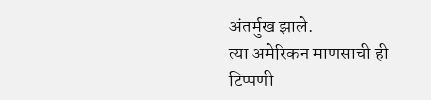अंतर्मुख झाले.
त्या अमेरिकन माणसाची ही टिप्पणी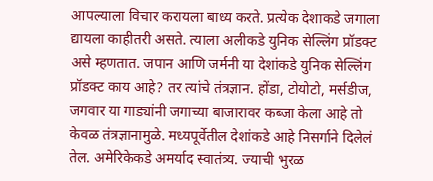आपल्याला विचार करायला बाध्य करते. प्रत्येक देशाकडे जगाला द्यायला काहीतरी असते. त्याला अलीकडे युनिक सेल्लिंग प्रॉडक्‍ट असे म्हणतात. जपान आणि जर्मनी या देशांकडे युनिक सेल्लिंग प्रॉडक्‍ट काय आहे? तर त्यांचे तंत्रज्ञान. होंडा, टोयोटो, मर्सडीज, जगवार या गाड्यांनी जगाच्या बाजारावर कब्जा केला आहे तो केवळ तंत्रज्ञानामुळे. मध्यपूर्वेतील देशांकडे आहे निसर्गाने दिलेलं तेल. अमेरिकेकडे अमर्याद स्वातंत्र्य. ज्याची भुरळ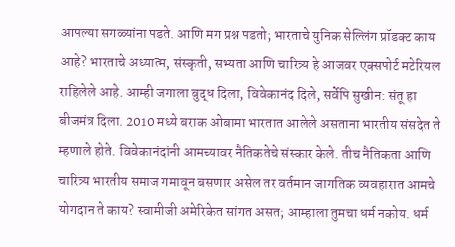आपल्या सगळ्यांना पडते. आणि मग प्रश्न पडतो; भारताचे युनिक सेल्लिंग प्रॉडक्‍ट काय आहे? भारताचे अध्यात्म, संस्कृती, सभ्यता आणि चारित्र्य हे आजवर एक्‍सपोर्ट मटेरियल राहिलेले आहे. आम्ही जगाला बुद्ध दिला, विवेकानंद दिले, सर्वेपि सुखीन: संतू हा बीजमंत्र दिला. 2010 मध्ये बराक ओबामा भारतात आलेले असताना भारतीय संसदेत ते म्हणाले होते. विवेकानंदांनी आमच्यावर नैतिकतेचे संस्कार केले. तीच नैतिकता आणि चारित्र्य भारतीय समाज गमावून बसणार असेल तर वर्तमान जागतिक व्यवहारात आमचे योगदान ते काय? स्वामीजी अमेरिकेत सांगत असत; आम्हाला तुमचा धर्म नकोय. धर्म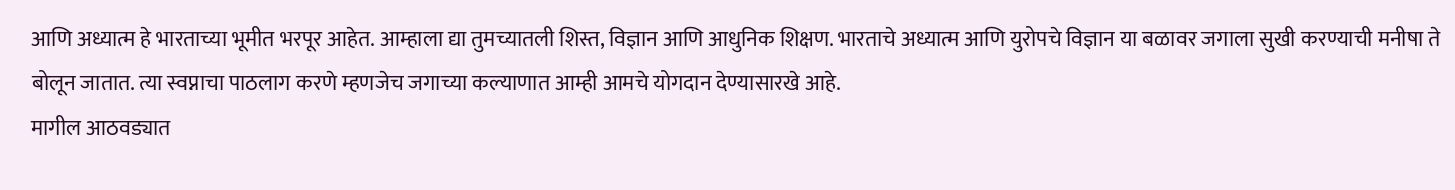आणि अध्यात्म हे भारताच्या भूमीत भरपूर आहेत. आम्हाला द्या तुमच्यातली शिस्त, विज्ञान आणि आधुनिक शिक्षण. भारताचे अध्यात्म आणि युरोपचे विज्ञान या बळावर जगाला सुखी करण्याची मनीषा ते बोलून जातात. त्या स्वप्नाचा पाठलाग करणे म्हणजेच जगाच्या कल्याणात आम्ही आमचे योगदान देण्यासारखे आहे.
मागील आठवड्यात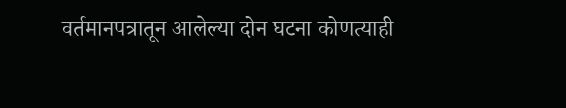वर्तमानपत्रातून आलेल्या दोन घटना कोणत्याही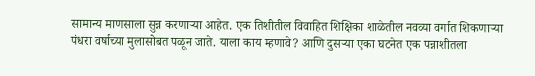सामान्य माणसाला सुन्न करणाऱ्या आहेत. एक तिशीतील विवाहित शिक्षिका शाळेतील नवव्या वर्गात शिकणाऱ्या पंधरा वर्षाच्या मुलासोबत पळून जाते. याला काय म्हणावे? आणि दुसऱ्या एका घटनेत एक पन्नाशीतला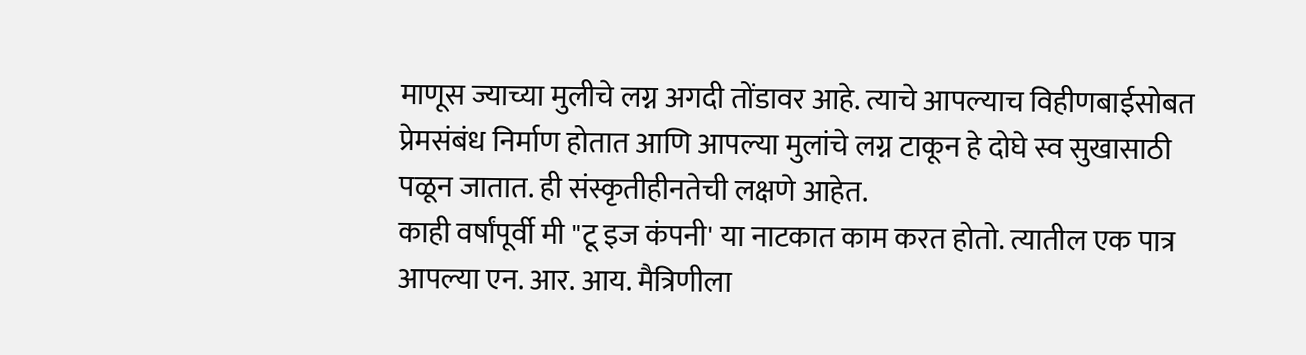माणूस ज्याच्या मुलीचे लग्न अगदी तोंडावर आहे. त्याचे आपल्याच विहीणबाईसोबत प्रेमसंबंध निर्माण होतात आणि आपल्या मुलांचे लग्न टाकून हे दोघे स्व सुखासाठी पळून जातात. ही संस्कृतीहीनतेची लक्षणे आहेत.
काही वर्षांपूर्वी मी "टू इज कंपनी' या नाटकात काम करत होतो. त्यातील एक पात्र आपल्या एन. आर. आय. मैत्रिणीला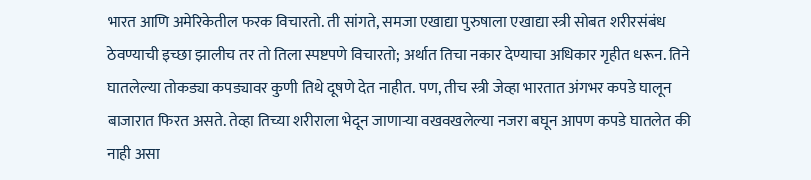भारत आणि अमेरिकेतील फरक विचारतो. ती सांगते, समजा एखाद्या पुरुषाला एखाद्या स्त्री सोबत शरीरसंबंध ठेवण्याची इच्छा झालीच तर तो तिला स्पष्टपणे विचारतो; अर्थात तिचा नकार देण्याचा अधिकार गृहीत धरून. तिने घातलेल्या तोकड्या कपड्यावर कुणी तिथे दूषणे देत नाहीत. पण, तीच स्त्री जेव्हा भारतात अंगभर कपडे घालून बाजारात फिरत असते. तेव्हा तिच्या शरीराला भेदून जाणाऱ्या वखवखलेल्या नजरा बघून आपण कपडे घातलेत की नाही असा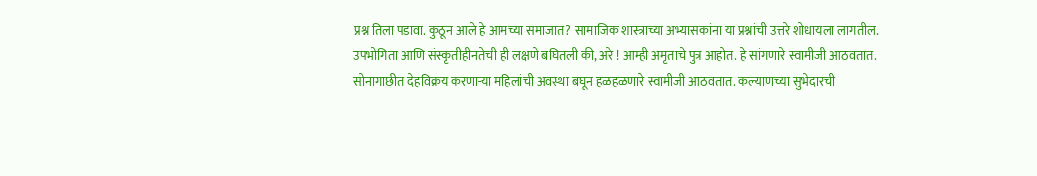प्रश्न तिला पडावा. कुठून आले हे आमच्या समाजात? सामाजिक शास्त्राच्या अभ्यासकांना या प्रश्नांची उत्तरे शोधायला लागतील.
उपभोगिता आणि संस्कृतीहीनतेची ही लक्षणे बघितली की, अरे ! आम्ही अमृताचे पुत्र आहोत. हे सांगणारे स्वामीजी आठवतात. सोनागाछीत देहविक्रय करणाऱ्या महिलांची अवस्था बघून हळहळणारे स्वामीजी आठवतात. कल्याणच्या सुभेदारची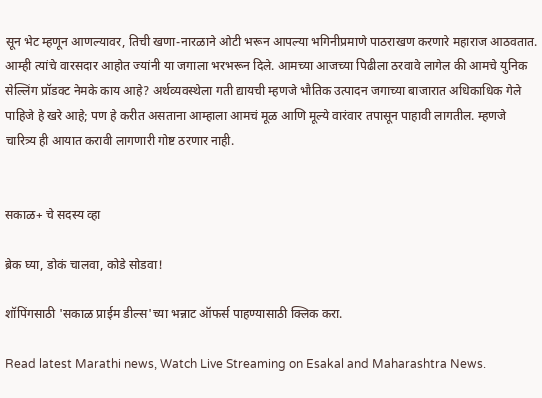सून भेट म्हणून आणल्यावर, तिची खणा-नारळाने ओटी भरून आपल्या भगिनीप्रमाणे पाठराखण करणारे महाराज आठवतात. आम्ही त्यांचे वारसदार आहोत ज्यांनी या जगाला भरभरून दिले. आमच्या आजच्या पिढीला ठरवावे लागेल की आमचे युनिक सेल्लिंग प्रॉडक्‍ट नेमके काय आहे? अर्थव्यवस्थेला गती द्यायची म्हणजे भौतिक उत्पादन जगाच्या बाजारात अधिकाधिक गेले पाहिजे हे खरे आहे; पण हे करीत असताना आम्हाला आमचं मूळ आणि मूल्ये वारंवार तपासून पाहावी लागतील. म्हणजे चारित्र्य ही आयात करावी लागणारी गोष्ट ठरणार नाही.


सकाळ+ चे सदस्य व्हा

ब्रेक घ्या, डोकं चालवा, कोडे सोडवा!

शॉपिंगसाठी 'सकाळ प्राईम डील्स'च्या भन्नाट ऑफर्स पाहण्यासाठी क्लिक करा.

Read latest Marathi news, Watch Live Streaming on Esakal and Maharashtra News.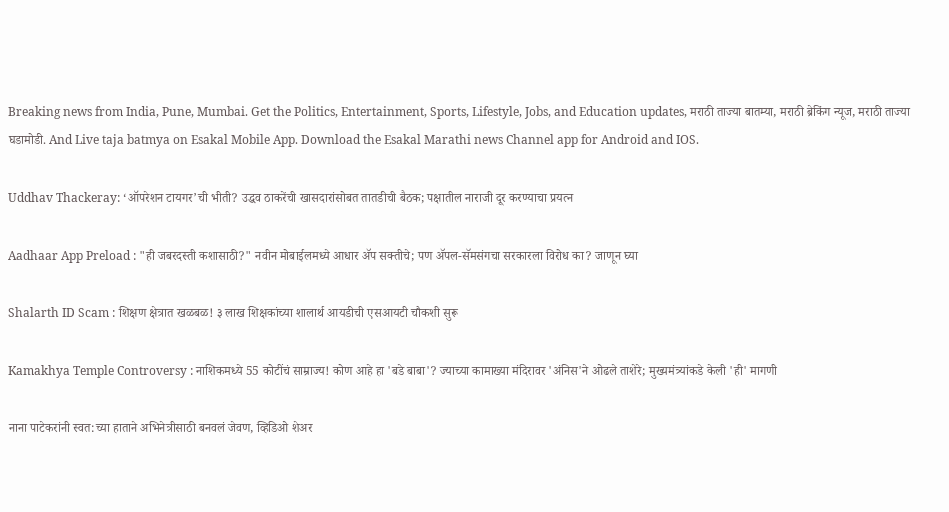Breaking news from India, Pune, Mumbai. Get the Politics, Entertainment, Sports, Lifestyle, Jobs, and Education updates, मराठी ताज्या बातम्या, मराठी ब्रेकिंग न्यूज, मराठी ताज्या घडामोडी. And Live taja batmya on Esakal Mobile App. Download the Esakal Marathi news Channel app for Android and IOS.

Uddhav Thackeray: ‘ऑपरेशन टायगर’ची भीती? उद्धव ठाकरेंची खासदारांसोबत तातडीची बैठक; पक्षातील नाराजी दूर करण्याचा प्रयत्न

Aadhaar App Preload : "ही जबरदस्ती कशासाठी?" नवीन मोबाईलमध्ये आधार ॲप सक्तीचे; पण ॲपल-सॅमसंगचा सरकारला विरोध का? जाणून घ्या

Shalarth ID Scam : शिक्षण क्षेत्रात खळबळ! ३ लाख शिक्षकांच्या शालार्थ आयडीची एसआयटी चौकशी सुरू

Kamakhya Temple Controversy : नाशिकमध्ये 55 कोटींचं साम्राज्य! कोण आहे हा 'बडे बाबा'? ज्याच्या कामाख्या मंदिरावर 'अंनिस'ने ओढले ताशेरे; मुख्यमंत्र्यांकडे केली 'ही' मागणी

नाना पाटेकरांनी स्वत:च्या हाताने अभिनेत्रीसाठी बनवलं जेवण, व्हिडिओ शेअर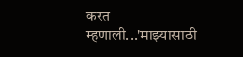करत म्हणाली...'माझ्यासाठी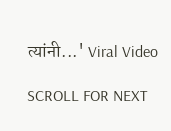त्यांनी...' Viral Video

SCROLL FOR NEXT